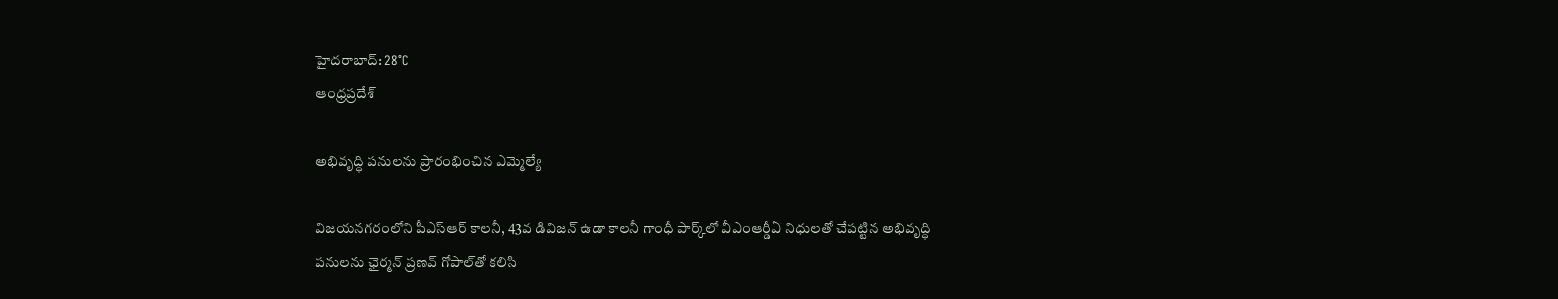హైదరాబాద్: 28°C
ఆంధ్రప్రదేశ్

అభివృద్ధి పనులను ప్రారంభించిన ఎమ్మెల్యే

విజయనగరంలోని పీఎస్ఆర్ కాలనీ, 43వ డివిజన్ ఉడా కాలనీ గాంధీ పార్క్‌లో వీఎంఆర్డీఏ నిధులతో చేపట్టిన అభివృద్ధి పనులను ఛైర్మన్ ప్రణవ్ గోపాల్‌తో కలిసి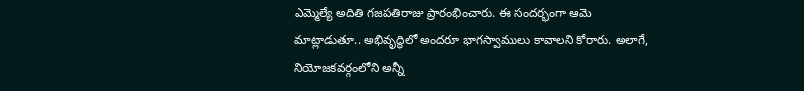ఎమ్మెల్యే అదితి గజపతిరాజు ప్రారంభించారు. ఈ సందర్భంగా ఆమె మాట్లాడుతూ.. అభివృద్ధిలో అందరూ భాగస్వాములు కావాలని కోరారు. అలాగే, నియోజకవర్గంలోని అన్నీ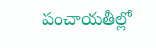పంచాయతీల్లో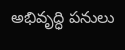అభివృద్ధి పనులు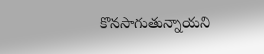కొనసాగుతున్నాయని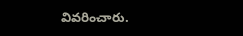వివరించారు.